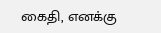கைதி, எனக்கு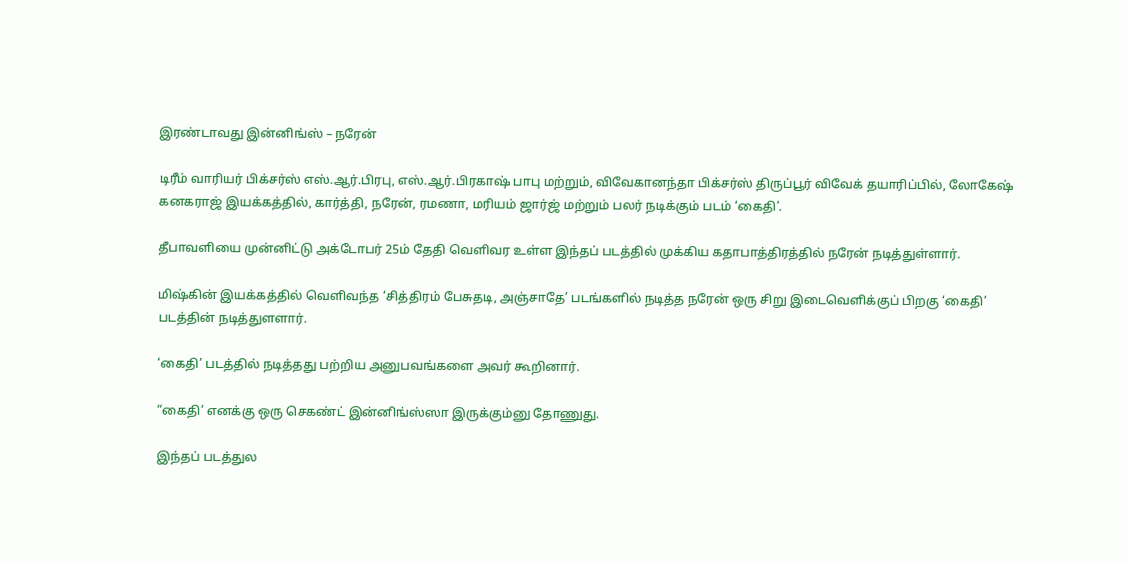இரண்டாவது இன்னிங்ஸ் – நரேன்

டிரீம் வாரியர் பிக்சர்ஸ் எஸ்.ஆர்.பிரபு, எஸ்.ஆர்.பிரகாஷ் பாபு மற்றும், விவேகானந்தா பிக்சர்ஸ் திருப்பூர் விவேக் தயாரிப்பில், லோகேஷ் கனகராஜ் இயக்கத்தில், கார்த்தி, நரேன், ரமணா, மரியம் ஜார்ஜ் மற்றும் பலர் நடிக்கும் படம் ‘கைதி’.

தீபாவளியை முன்னிட்டு அக்டோபர் 25ம் தேதி வெளிவர உள்ள இந்தப் படத்தில் முக்கிய கதாபாத்திரத்தில் நரேன் நடித்துள்ளார்.

மிஷ்கின் இயக்கத்தில் வெளிவந்த ‘சித்திரம் பேசுதடி, அஞ்சாதே’ படங்களில் நடித்த நரேன் ஒரு சிறு இடைவெளிக்குப் பிறகு ‘கைதி’ படத்தின் நடித்துளளார்.

‘கைதி’ படத்தில் நடித்தது பற்றிய அனுபவங்களை அவர் கூறினார்.

“கைதி’ எனக்கு ஒரு செகண்ட் இன்னிங்ஸ்ஸா இருக்கும்னு தோணுது.

இந்தப் படத்துல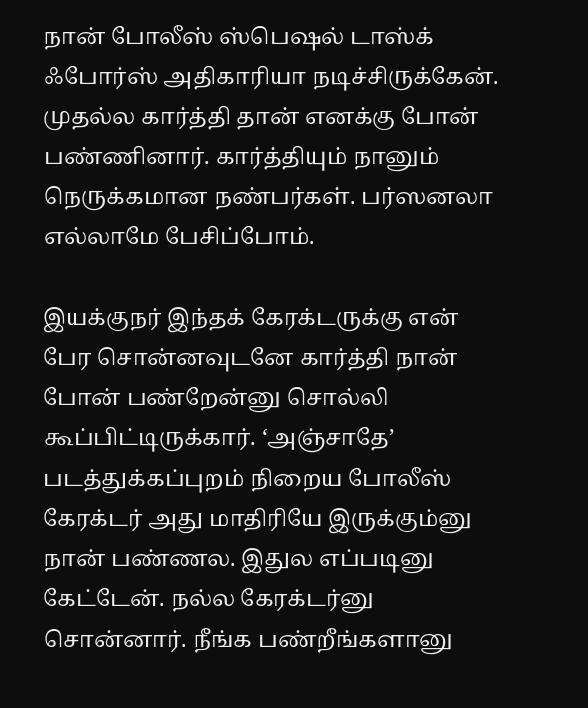நான் போலீஸ் ஸ்பெஷல் டாஸ்க் ஃபோர்ஸ் அதிகாரியா நடிச்சிருக்கேன். முதல்ல கார்த்தி தான் எனக்கு போன் பண்ணினார். கார்த்தியும் நானும் நெருக்கமான நண்பர்கள். பர்ஸனலா எல்லாமே பேசிப்போம்.

இயக்குநர் இந்தக் கேரக்டருக்கு என் பேர சொன்னவுடனே கார்த்தி நான் போன் பண்றேன்னு சொல்லி கூப்பிட்டிருக்கார். ‘அஞ்சாதே’ படத்துக்கப்புறம் நிறைய போலீஸ் கேரக்டர் அது மாதிரியே இருக்கும்னு நான் பண்ணல. இதுல எப்படினு கேட்டேன். நல்ல கேரக்டர்னு சொன்னார். நீங்க பண்றீங்களானு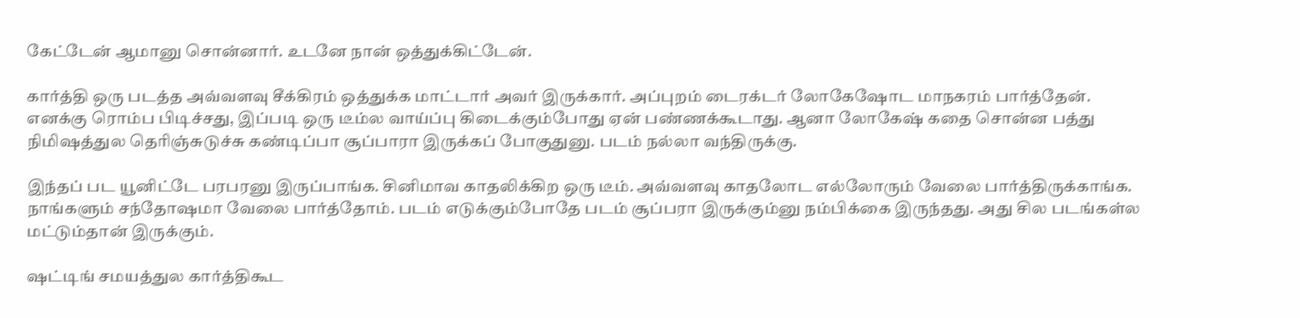கேட்டேன் ஆமானு சொன்னார். உடனே நான் ஒத்துக்கிட்டேன்.

கார்த்தி ஒரு படத்த அவ்வளவு சீக்கிரம் ஒத்துக்க மாட்டார் அவர் இருக்கார். அப்புறம் டைரக்டர் லோகேஷோட மாநகரம் பார்த்தேன். எனக்கு ரொம்ப பிடிச்சது, இப்படி ஒரு டீம்ல வாய்ப்பு கிடைக்கும்போது ஏன் பண்ணக்கூடாது. ஆனா லோகேஷ் கதை சொன்ன பத்து நிமிஷத்துல தெரிஞ்சுடுச்சு கண்டிப்பா சூப்பாரா இருக்கப் போகுதுனு. படம் நல்லா வந்திருக்கு.

இந்தப் பட யூனிட்டே பரபரனு இருப்பாங்க. சினிமாவ காதலிக்கிற ஒரு டீம். அவ்வளவு காதலோட எல்லோரும் வேலை பார்த்திருக்காங்க. நாங்களும் சந்தோஷமா வேலை பார்த்தோம். படம் எடுக்கும்போதே படம் சூப்பரா இருக்கும்னு நம்பிக்கை இருந்தது. அது சில படங்கள்ல மட்டும்தான் இருக்கும்.

ஷட்டிங் சமயத்துல கார்த்திகூட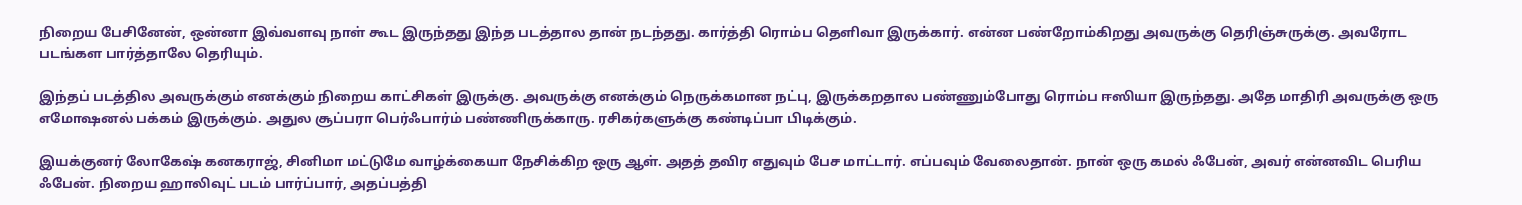நிறைய பேசினேன், ஒன்னா இவ்வளவு நாள் கூட இருந்தது இந்த படத்தால தான் நடந்தது. கார்த்தி ரொம்ப தெளிவா இருக்கார். என்ன பண்றோம்கிறது அவருக்கு தெரிஞ்சுருக்கு. அவரோட படங்கள பார்த்தாலே தெரியும்.

இந்தப் படத்தில அவருக்கும் எனக்கும் நிறைய காட்சிகள் இருக்கு. அவருக்கு எனக்கும் நெருக்கமான நட்பு, இருக்கறதால பண்ணும்போது ரொம்ப ஈஸியா இருந்தது. அதே மாதிரி அவருக்கு ஒரு எமோஷனல் பக்கம் இருக்கும். அதுல சூப்பரா பெர்ஃபார்ம் பண்ணிருக்காரு. ரசிகர்களுக்கு கண்டிப்பா பிடிக்கும்.

இயக்குனர் லோகேஷ் கனகராஜ், சினிமா மட்டுமே வாழ்க்கையா நேசிக்கிற ஒரு ஆள். அதத் தவிர எதுவும் பேச மாட்டார். எப்பவும் வேலைதான். நான் ஒரு கமல் ஃபேன், அவர் என்னவிட பெரிய ஃபேன். நிறைய ஹாலிவுட் படம் பார்ப்பார், அதப்பத்தி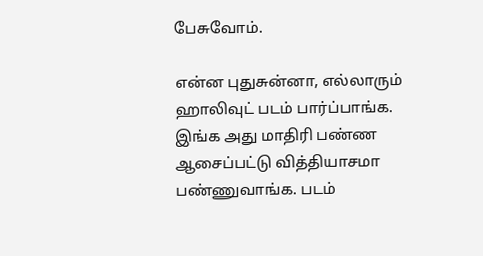பேசுவோம்.

என்ன புதுசுன்னா, எல்லாரும் ஹாலிவுட் படம் பார்ப்பாங்க. இங்க அது மாதிரி பண்ண ஆசைப்பட்டு வித்தியாசமா பண்ணுவாங்க. படம்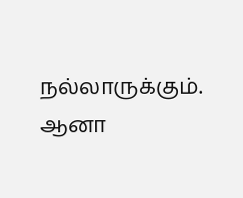நல்லாருக்கும். ஆனா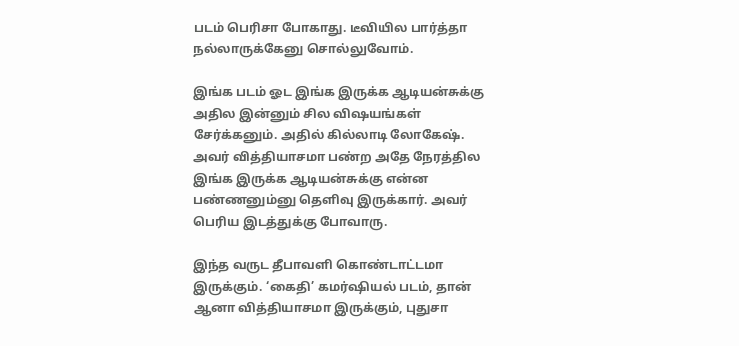படம் பெரிசா போகாது. டீவியில பார்த்தா நல்லாருக்கேனு சொல்லுவோம்.

இங்க படம் ஓட இங்க இருக்க ஆடியன்சுக்கு அதில இன்னும் சில விஷயங்கள் சேர்க்கனும். அதில் கில்லாடி லோகேஷ். அவர் வித்தியாசமா பண்ற அதே நேரத்தில இங்க இருக்க ஆடியன்சுக்கு என்ன பண்ணனும்னு தெளிவு இருக்கார். அவர் பெரிய இடத்துக்கு போவாரு.

இந்த வருட தீபாவளி கொண்டாட்டமா இருக்கும். ‘கைதி’ கமர்ஷியல் படம், தான் ஆனா வித்தியாசமா இருக்கும், புதுசா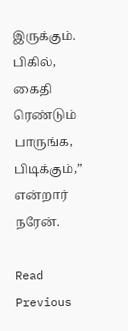இருக்கும். பிகில், கைதி ரெண்டும் பாருங்க, பிடிக்கும்,” என்றார் நரேன்.

Read Previous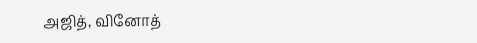அஜித், வினோத்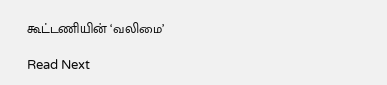கூட்டணியின் ‘வலிமை’

Read Next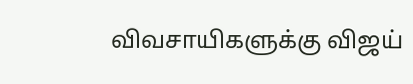விவசாயிகளுக்கு விஜய்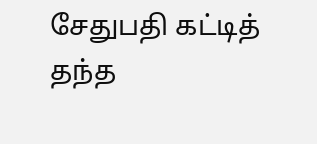சேதுபதி கட்டித் தந்த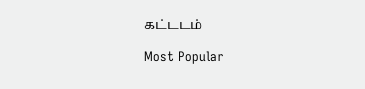கட்டடம்

Most Popular